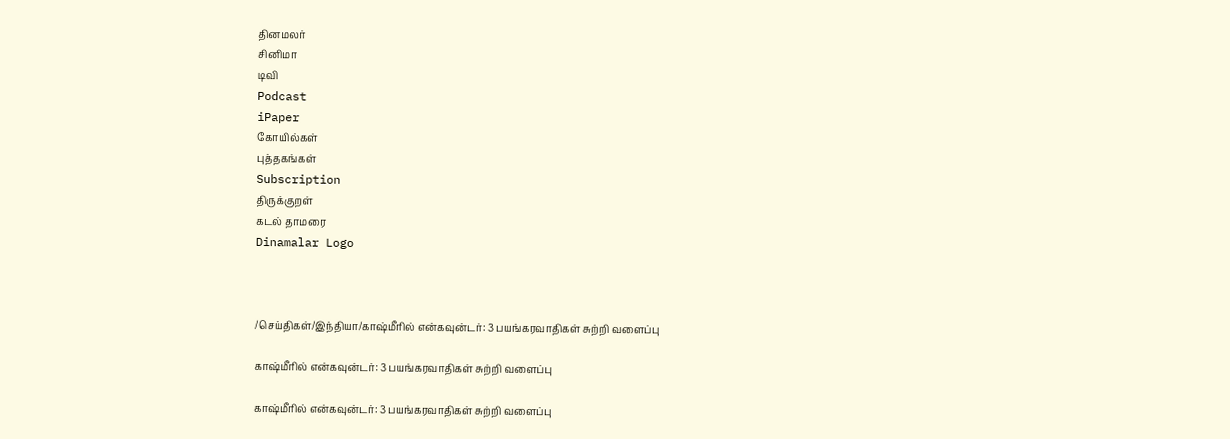தினமலர்
சினிமா
டிவி
Podcast
iPaper
கோயில்கள்
புத்தகங்கள்
Subscription
திருக்குறள்
கடல் தாமரை
Dinamalar Logo



/செய்திகள்/இந்தியா/காஷ்மீரில் என்கவுன்டர்: 3 பயங்கரவாதிகள் சுற்றி வளைப்பு

காஷ்மீரில் என்கவுன்டர்: 3 பயங்கரவாதிகள் சுற்றி வளைப்பு

காஷ்மீரில் என்கவுன்டர்: 3 பயங்கரவாதிகள் சுற்றி வளைப்பு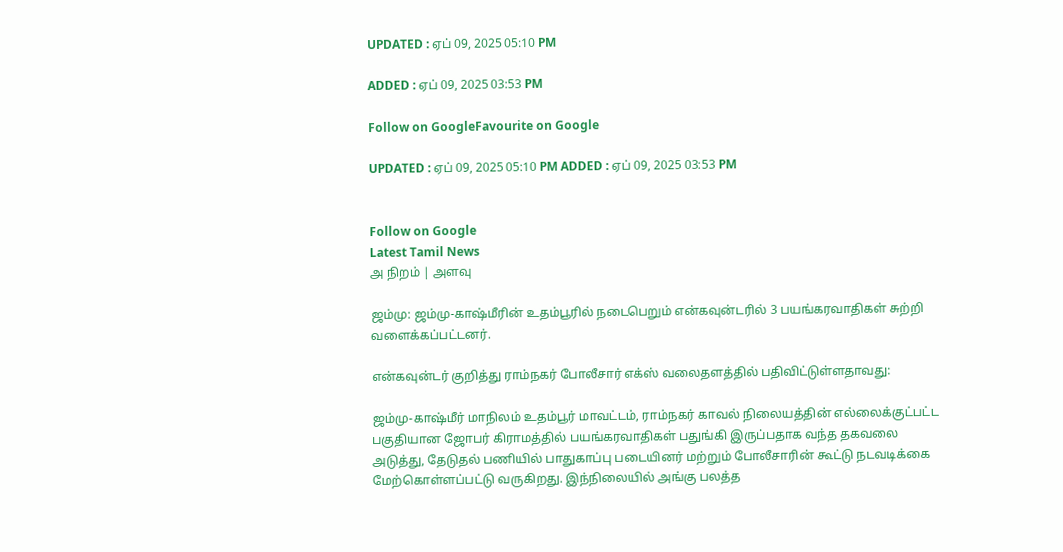UPDATED : ஏப் 09, 2025 05:10 PM

ADDED : ஏப் 09, 2025 03:53 PM

Follow on GoogleFavourite on Google

UPDATED : ஏப் 09, 2025 05:10 PM ADDED : ஏப் 09, 2025 03:53 PM


Follow on Google
Latest Tamil News
அ நிறம் | அளவு

ஜம்மு: ஜம்மு-காஷ்மீரின் உதம்பூரில் நடைபெறும் என்கவுன்டரில் 3 பயங்கரவாதிகள் சுற்றி வளைக்கப்பட்டனர்.

என்கவுன்டர் குறித்து ராம்நகர் போலீசார் எக்ஸ் வலைதளத்தில் பதிவிட்டுள்ளதாவது:

ஜம்மு-காஷ்மீர் மாநிலம் உதம்பூர் மாவட்டம், ராம்நகர் காவல் நிலையத்தின் எல்லைக்குட்பட்ட பகுதியான ஜோபர் கிராமத்தில் பயங்கரவாதிகள் பதுங்கி இருப்பதாக வந்த தகவலை அடுத்து, தேடுதல் பணியில் பாதுகாப்பு படையினர் மற்றும் போலீசாரின் கூட்டு நடவடிக்கை மேற்கொள்ளப்பட்டு வருகிறது. இந்நிலையில் அங்கு பலத்த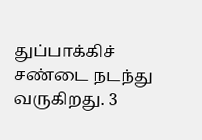துப்பாக்கிச் சண்டை நடந்து வருகிறது. 3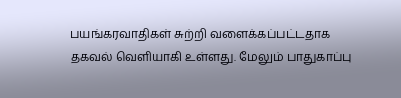பயங்கரவாதிகள் சுற்றி வளைக்கப்பட்டதாக தகவல் வெளியாகி உள்ளது. மேலும் பாதுகாப்பு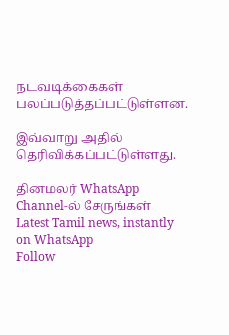நடவடிக்கைகள் பலப்படுத்தப்பட்டுள்ளன.

இவ்வாறு அதில் தெரிவிக்கப்பட்டுள்ளது.

தினமலர் WhatsApp Channel-ல் சேருங்கள்
Latest Tamil news, instantly on WhatsApp
Follow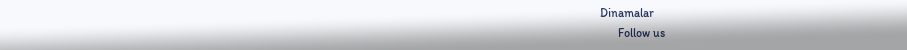Dinamalar
      Follow us